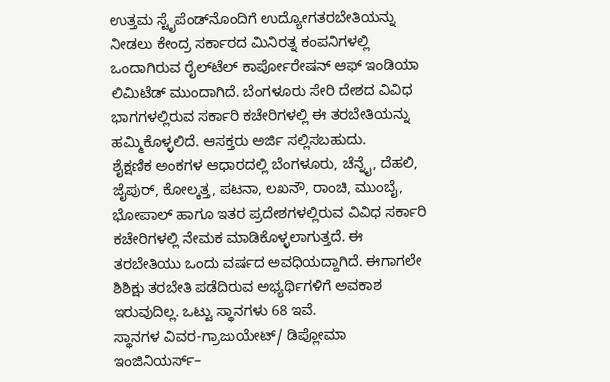ಉತ್ತಮ ಸ್ಟೈಪೆಂಡ್‍ನೊಂದಿಗೆ ಉದ್ಯೋಗತರಬೇತಿಯನ್ನು ನೀಡಲು ಕೇಂದ್ರ ಸರ್ಕಾರದ ಮಿನಿರತ್ನ ಕಂಪನಿಗಳಲ್ಲಿ ಒಂದಾಗಿರುವ ರೈಲ್‍ಟೆಲ್ ಕಾರ್ಪೋರೇಷನ್ ಆಫ್ ಇಂಡಿಯಾ ಲಿಮಿಟೆಡ್ ಮುಂದಾಗಿದೆ. ಬೆಂಗಳೂರು ಸೇರಿ ದೇಶದ ವಿವಿಧ ಭಾಗಗಳಲ್ಲಿರುವ ಸರ್ಕಾರಿ ಕಚೇರಿಗಳಲ್ಲಿ ಈ ತರಬೇತಿಯನ್ನು ಹಮ್ಮಿಕೊಳ್ಳಲಿದೆ. ಆಸಕ್ತರು ಅರ್ಜಿ ಸಲ್ಲಿಸಬಹುದು.
ಶೈಕ್ಷಣಿಕ ಅಂಕಗಳ ಆಧಾರದಲ್ಲಿ ಬೆಂಗಳೂರು, ಚೆನ್ನೈ, ದೆಹಲಿ, ಜೈಪುರ್, ಕೋಲ್ಕತ್ತ, ಪಟನಾ, ಲಖನೌ, ರಾಂಚಿ, ಮುಂಬೈ, ಭೋಪಾಲ್ ಹಾಗೂ ಇತರ ಪ್ರದೇಶಗಳಲ್ಲಿರುವ ವಿವಿಧ ಸರ್ಕಾರಿ ಕಚೇರಿಗಳಲ್ಲಿ ನೇಮಕ ಮಾಡಿಕೊಳ್ಳಲಾಗುತ್ತದೆ. ಈ ತರಬೇತಿಯು ಒಂದು ವರ್ಷದ ಅವಧಿಯದ್ದಾಗಿದೆ. ಈಗಾಗಲೇ ಶಿಶಿಕ್ಷು ತರಬೇತಿ ಪಡೆದಿರುವ ಅಭ್ಯರ್ಥಿಗಳಿಗೆ ಅವಕಾಶ ಇರುವುದಿಲ್ಲ. ಒಟ್ಟು ಸ್ಥಾನಗಳು 68 ಇವೆ.
ಸ್ಥಾನಗಳ ವಿವರ-ಗ್ರಾಜುಯೇಟ್/ ಡಿಪ್ಲೋಮಾ ಇಂಜಿನಿಯರ್ಸ್–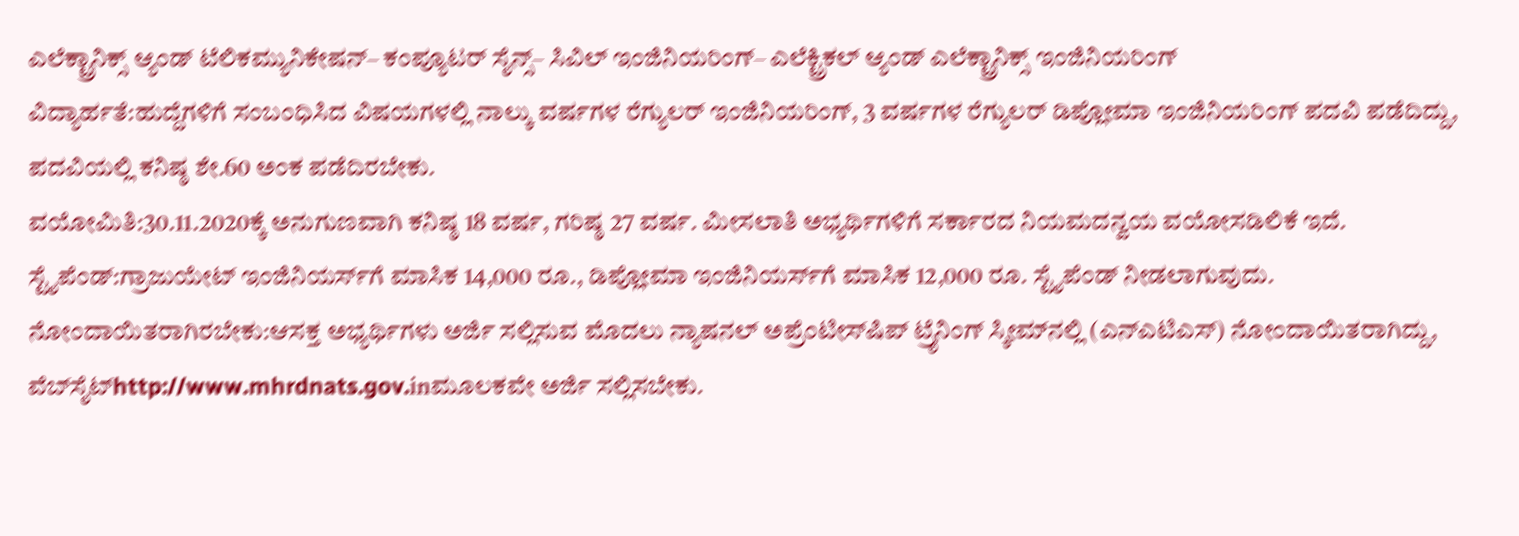ಎಲೆಕ್ಟ್ರಾನಿಕ್ಸ್ ಆ್ಯಂಡ್ ಟೆಲಿಕಮ್ಯುನಿಕೇಷನ್– ಕಂಪ್ಯೂಟರ್ ಸೈನ್ಸ್– ಸಿವಿಲ್ ಇಂಜಿನಿಯರಿಂಗ್– ಎಲೆಕ್ಟ್ರಿಕಲ್ ಆ್ಯಂಡ್ ಎಲೆಕ್ಟ್ರಾನಿಕ್ಸ್ ಇಂಜಿನಿಯರಿಂಗ್
ವಿದ್ಯಾರ್ಹತೆ:ಹುದ್ದೆಗಳಿಗೆ ಸಂಬಂಧಿಸಿದ ವಿಷಯಗಳಲ್ಲಿ ನಾಲ್ಕು ವರ್ಷಗಳ ರೆಗ್ಯುಲರ್ ಇಂಜಿನಿಯರಿಂಗ್, 3 ವರ್ಷಗಳ ರೆಗ್ಯುಲರ್ ಡಿಪ್ಲೋಮಾ ಇಂಜಿನಿಯರಿಂಗ್ ಪದವಿ ಪಡೆದಿದ್ದು, ಪದವಿಯಲ್ಲಿ ಕನಿಷ್ಠ ಶೇ.60 ಅಂಕ ಪಡೆದಿರಬೇಕು.
ವಯೋಮಿತಿ:30.11.2020ಕ್ಕೆ ಅನುಗುಣವಾಗಿ ಕನಿಷ್ಠ 18 ವರ್ಷ, ಗರಿಷ್ಠ 27 ವರ್ಷ. ಮೀಸಲಾತಿ ಅಭ್ಯರ್ಥಿಗಳಿಗೆ ಸರ್ಕಾರದ ನಿಯಮದನ್ವಯ ವಯೋಸಡಿಲಿಕೆ ಇದೆ.
ಸ್ಟೈಪೆಂಡ್:ಗ್ರಾಜುಯೇಟ್ ಇಂಜಿನಿಯರ್ಸ್‍ಗೆ ಮಾಸಿಕ 14,000 ರೂ., ಡಿಪ್ಲೋಮಾ ಇಂಜಿನಿಯರ್ಸ್‍ಗೆ ಮಾಸಿಕ 12,000 ರೂ. ಸ್ಟೈಪೆಂಡ್ ನೀಡಲಾಗುವುದು.
ನೋಂದಾಯಿತರಾಗಿರಬೇಕು:ಆಸಕ್ತ ಅಭ್ಯರ್ಥಿಗಳು ಅರ್ಜಿ ಸಲ್ಲಿಸುವ ಮೊದಲು ನ್ಯಾಷನಲ್ ಅಪ್ರೆಂಟೀಸ್‍ಷಿಪ್ ಟ್ರೈನಿಂಗ್ ಸ್ಕೀಮ್‍ನಲ್ಲಿ (ಎನ್‍ಎಟಿಎಸ್) ನೋಂದಾಯಿತರಾಗಿದ್ದು, ವೆಬ್‍ಸೈಟ್http://www.mhrdnats.gov.inಮೂಲಕವೇ ಅರ್ಜಿ ಸಲ್ಲಿಸಬೇಕು.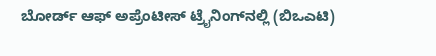ಬೋರ್ಡ್ ಆಫ್ ಅಪ್ರೆಂಟೀಸ್ ಟ್ರೈನಿಂಗ್‍ನಲ್ಲಿ (ಬಿಒಎಟಿ)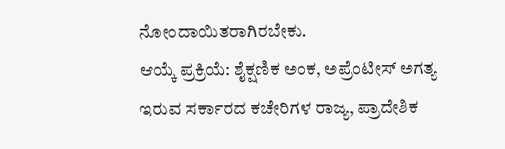ನೋಂದಾಯಿತರಾಗಿರಬೇಕು.
ಆಯ್ಕೆ ಪ್ರಕ್ರಿಯೆ: ಶೈಕ್ಷಣಿಕ ಅಂಕ, ಅಪ್ರೆಂಟೀಸ್ ಅಗತ್ಯ ಇರುವ ಸರ್ಕಾರದ ಕಚೇರಿಗಳ ರಾಜ್ಯ, ಪ್ರಾದೇಶಿಕ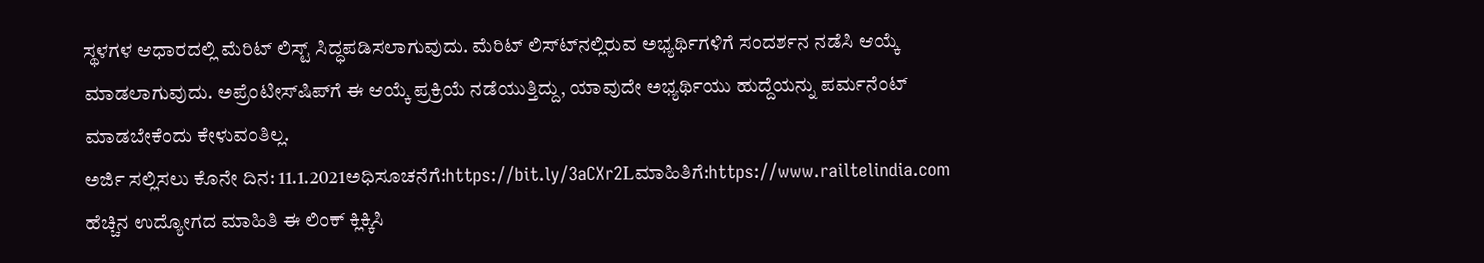ಸ್ಥಳಗಳ ಆಧಾರದಲ್ಲಿ ಮೆರಿಟ್ ಲಿಸ್ಟ್ ಸಿದ್ಧಪಡಿಸಲಾಗುವುದು. ಮೆರಿಟ್ ಲಿಸ್ಟ್‍ನಲ್ಲಿರುವ ಅಭ್ಯರ್ಥಿಗಳಿಗೆ ಸಂದರ್ಶನ ನಡೆಸಿ ಆಯ್ಕೆ ಮಾಡಲಾಗುವುದು. ಅಪ್ರೆಂಟೀಸ್‍ಷಿಪ್‍ಗೆ ಈ ಆಯ್ಕೆ ಪ್ರಕ್ರಿಯೆ ನಡೆಯುತ್ತಿದ್ದು, ಯಾವುದೇ ಅಭ್ಯರ್ಥಿಯು ಹುದ್ದೆಯನ್ನು ಪರ್ಮನೆಂಟ್ ಮಾಡಬೇಕೆಂದು ಕೇಳುವಂತಿಲ್ಲ.
ಅರ್ಜಿ ಸಲ್ಲಿಸಲು ಕೊನೇ ದಿನ: 11.1.2021ಅಧಿಸೂಚನೆಗೆ:https://bit.ly/3aCXr2Lಮಾಹಿತಿಗೆ:https://www.railtelindia.com
ಹೆಚ್ಚಿನ ಉದ್ಯೋಗದ ಮಾಹಿತಿ ಈ ಲಿಂಕ್ ಕ್ಲಿಕ್ಕಿಸಿ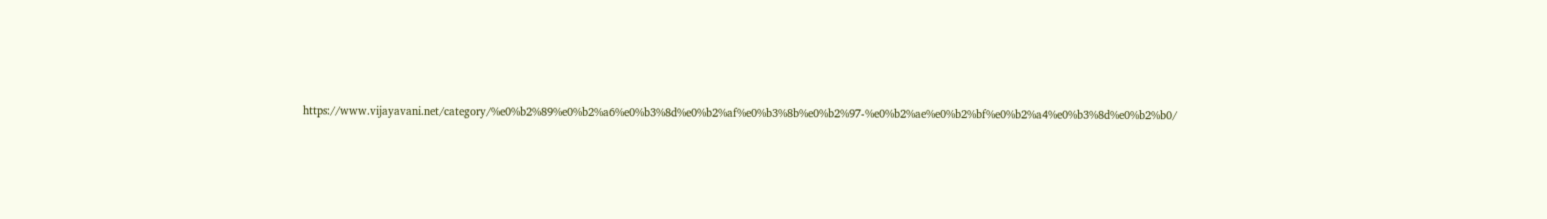https://www.vijayavani.net/category/%e0%b2%89%e0%b2%a6%e0%b3%8d%e0%b2%af%e0%b3%8b%e0%b2%97-%e0%b2%ae%e0%b2%bf%e0%b2%a4%e0%b3%8d%e0%b2%b0/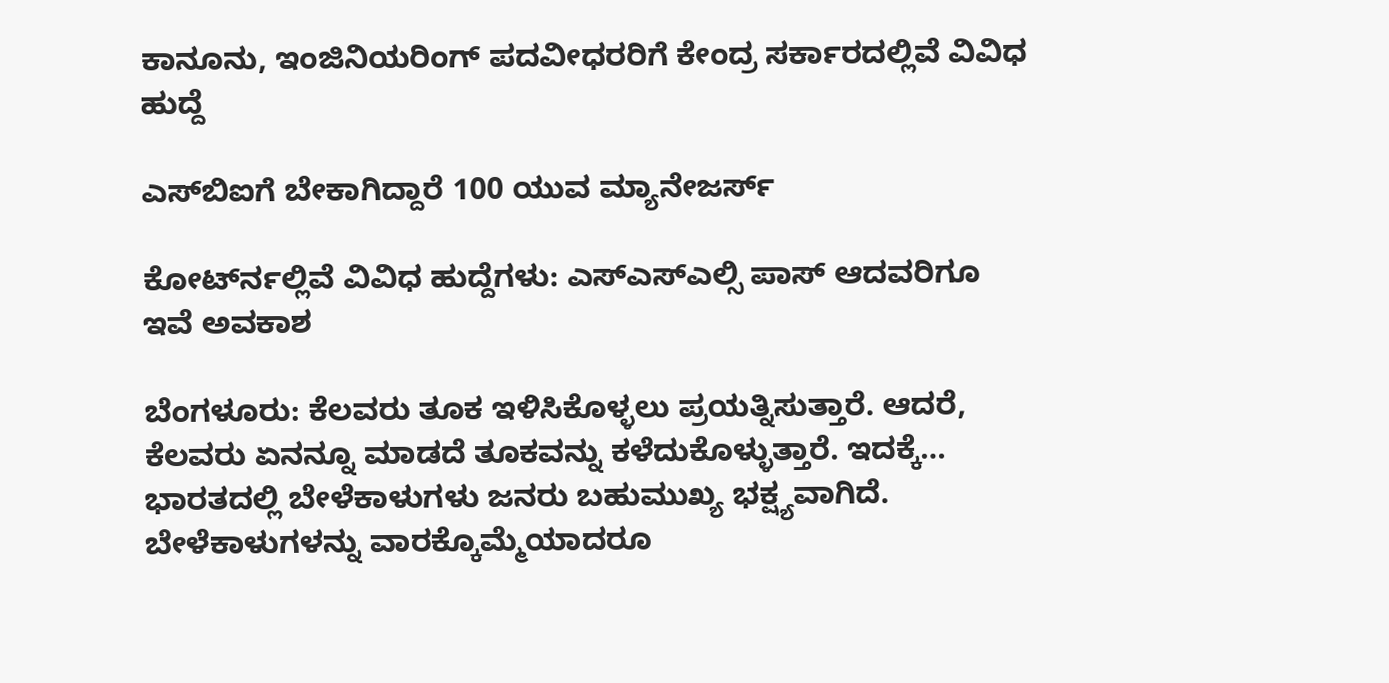ಕಾನೂನು, ಇಂಜಿನಿಯರಿಂಗ್‌ ಪದವೀಧರರಿಗೆ ಕೇಂದ್ರ ಸರ್ಕಾರದಲ್ಲಿವೆ ವಿವಿಧ ಹುದ್ದೆ

ಎಸ್‍ಬಿಐಗೆ ಬೇಕಾಗಿದ್ದಾರೆ 100 ಯುವ ಮ್ಯಾನೇಜರ್ಸ್

ಕೋರ್ಟ್‍ನಲ್ಲಿವೆ ವಿವಿಧ ಹುದ್ದೆಗಳು: ಎಸ್ಎಸ್ಎಲ್ಸಿ ಪಾಸ್ ಆದವರಿಗೂ ಇವೆ ಅವಕಾಶ

ಬೆಂಗಳೂರು: ಕೆಲವರು ತೂಕ ಇಳಿಸಿಕೊಳ್ಳಲು ಪ್ರಯತ್ನಿಸುತ್ತಾರೆ. ಆದರೆ, ಕೆಲವರು ಏನನ್ನೂ ಮಾಡದೆ ತೂಕವನ್ನು ಕಳೆದುಕೊಳ್ಳುತ್ತಾರೆ. ಇದಕ್ಕೆ…
ಭಾರತದಲ್ಲಿ ಬೇಳೆಕಾಳುಗಳು ಜನರು ಬಹುಮುಖ್ಯ ಭಕ್ಷ್ಯವಾಗಿದೆ. ಬೇಳೆಕಾಳುಗಳನ್ನು ವಾರಕ್ಕೊಮ್ಮೆಯಾದರೂ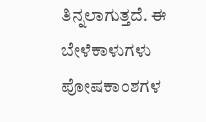ತಿನ್ನಲಾಗುತ್ತದೆ. ಈ ಬೇಳೆಕಾಳುಗಳು ಪೋಷಕಾಂಶಗಳ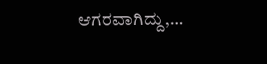ಆಗರವಾಗಿದ್ದು,…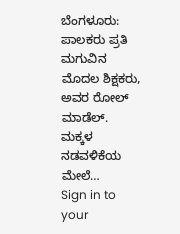ಬೆಂಗಳೂರು:  ಪಾಲಕರು ಪ್ರತಿ ಮಗುವಿನ ಮೊದಲ ಶಿಕ್ಷಕರು, ಅವರ ರೋಲ್ ಮಾಡೆಲ್. ಮಕ್ಕಳ ನಡವಳಿಕೆಯ ಮೇಲೆ…
Sign in to your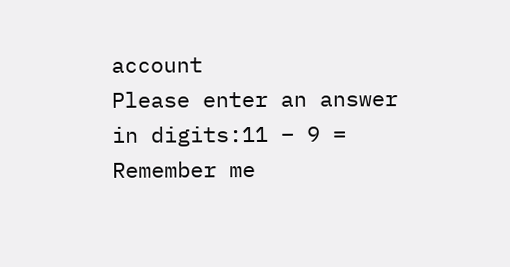account
Please enter an answer in digits:11 − 9 =
Remember me